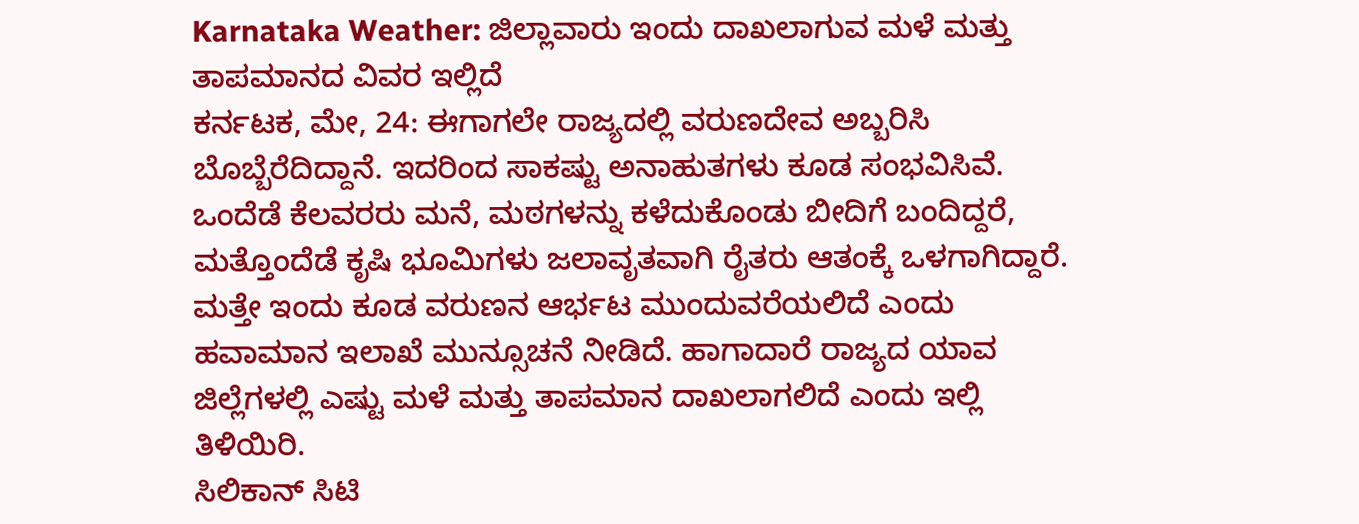Karnataka Weather: ಜಿಲ್ಲಾವಾರು ಇಂದು ದಾಖಲಾಗುವ ಮಳೆ ಮತ್ತು ತಾಪಮಾನದ ವಿವರ ಇಲ್ಲಿದೆ
ಕರ್ನಟಕ, ಮೇ, 24: ಈಗಾಗಲೇ ರಾಜ್ಯದಲ್ಲಿ ವರುಣದೇವ ಅಬ್ಬರಿಸಿ ಬೊಬ್ಬೆರೆದಿದ್ದಾನೆ. ಇದರಿಂದ ಸಾಕಷ್ಟು ಅನಾಹುತಗಳು ಕೂಡ ಸಂಭವಿಸಿವೆ. ಒಂದೆಡೆ ಕೆಲವರರು ಮನೆ, ಮಠಗಳನ್ನು ಕಳೆದುಕೊಂಡು ಬೀದಿಗೆ ಬಂದಿದ್ದರೆ, ಮತ್ತೊಂದೆಡೆ ಕೃಷಿ ಭೂಮಿಗಳು ಜಲಾವೃತವಾಗಿ ರೈತರು ಆತಂಕ್ಕೆ ಒಳಗಾಗಿದ್ದಾರೆ. ಮತ್ತೇ ಇಂದು ಕೂಡ ವರುಣನ ಆರ್ಭಟ ಮುಂದುವರೆಯಲಿದೆ ಎಂದು ಹವಾಮಾನ ಇಲಾಖೆ ಮುನ್ಸೂಚನೆ ನೀಡಿದೆ. ಹಾಗಾದಾರೆ ರಾಜ್ಯದ ಯಾವ ಜಿಲ್ಲೆಗಳಲ್ಲಿ ಎಷ್ಟು ಮಳೆ ಮತ್ತು ತಾಪಮಾನ ದಾಖಲಾಗಲಿದೆ ಎಂದು ಇಲ್ಲಿ ತಿಳಿಯಿರಿ.
ಸಿಲಿಕಾನ್ ಸಿಟಿ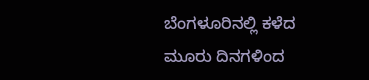ಬೆಂಗಳೂರಿನಲ್ಲಿ ಕಳೆದ ಮೂರು ದಿನಗಳಿಂದ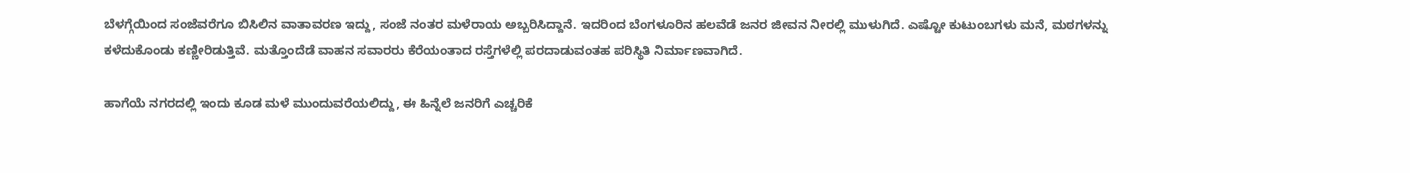ಬೆಳಗ್ಗೆಯಿಂದ ಸಂಜೆವರೆಗೂ ಬಿಸಿಲಿನ ವಾತಾವರಣ ಇದ್ದು, ಸಂಜೆ ನಂತರ ಮಳೆರಾಯ ಅಬ್ಬರಿಸಿದ್ದಾನೆ. ಇದರಿಂದ ಬೆಂಗಳೂರಿನ ಹಲವೆಡೆ ಜನರ ಜೀವನ ನೀರಲ್ಲಿ ಮುಳುಗಿದೆ. ಎಷ್ಟೋ ಕುಟುಂಬಗಳು ಮನೆ, ಮಠಗಳನ್ನು ಕಳೆದುಕೊಂಡು ಕಣ್ಣೀರಿಡುತ್ತಿವೆ. ಮತ್ತೊಂದೆಡೆ ವಾಹನ ಸವಾರರು ಕೆರೆಯಂತಾದ ರಸ್ತೆಗಳೆಲ್ಲಿ ಪರದಾಡುವಂತಹ ಪರಿಸ್ಥಿತಿ ನಿರ್ಮಾಣವಾಗಿದೆ.

ಹಾಗೆಯೆ ನಗರದಲ್ಲಿ ಇಂದು ಕೂಡ ಮಳೆ ಮುಂದುವರೆಯಲಿದ್ದು, ಈ ಹಿನ್ನೆಲೆ ಜನರಿಗೆ ಎಚ್ಚರಿಕೆ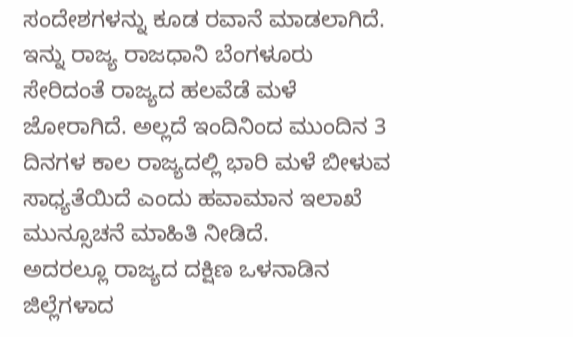ಸಂದೇಶಗಳನ್ನು ಕೂಡ ರವಾನೆ ಮಾಡಲಾಗಿದೆ. ಇನ್ನು ರಾಜ್ಯ ರಾಜಧಾನಿ ಬೆಂಗಳೂರು ಸೇರಿದಂತೆ ರಾಜ್ಯದ ಹಲವೆಡೆ ಮಳೆ ಜೋರಾಗಿದೆ. ಅಲ್ಲದೆ ಇಂದಿನಿಂದ ಮುಂದಿನ 3 ದಿನಗಳ ಕಾಲ ರಾಜ್ಯದಲ್ಲಿ ಭಾರಿ ಮಳೆ ಬೀಳುವ ಸಾಧ್ಯತೆಯಿದೆ ಎಂದು ಹವಾಮಾನ ಇಲಾಖೆ ಮುನ್ಸೂಚನೆ ಮಾಹಿತಿ ನೀಡಿದೆ.
ಅದರಲ್ಲೂ ರಾಜ್ಯದ ದಕ್ಷಿಣ ಒಳನಾಡಿನ ಜಿಲ್ಲೆಗಳಾದ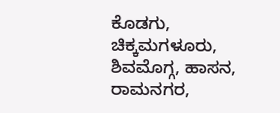ಕೊಡಗು, ಚಿಕ್ಕಮಗಳೂರು, ಶಿವಮೊಗ್ಗ, ಹಾಸನ, ರಾಮನಗರ,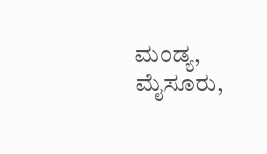ಮಂಡ್ಯ, ಮೈಸೂರು,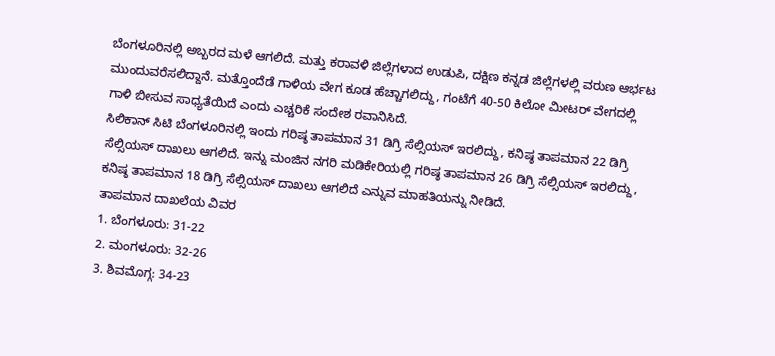ಬೆಂಗಳೂರಿನಲ್ಲಿ ಅಬ್ಬರದ ಮಳೆ ಆಗಲಿದೆ. ಮತ್ತು ಕರಾವಳಿ ಜಿಲ್ಲೆಗಳಾದ ಉಡುಪಿ, ದಕ್ಷಿಣ ಕನ್ನಡ ಜಿಲ್ಲೆಗಳಲ್ಲಿ ವರುಣ ಆರ್ಭಟ ಮುಂದುವರೆಸಲಿದ್ದಾನೆ. ಮತ್ತೊಂದೆಡೆ ಗಾಳಿಯ ವೇಗ ಕೂಡ ಹೆಚ್ಚಾಗಲಿದ್ದು, ಗಂಟೆಗೆ 40-50 ಕಿಲೋ ಮೀಟರ್ ವೇಗದಲ್ಲಿ ಗಾಳಿ ಬೀಸುವ ಸಾಧ್ಯತೆಯಿದೆ ಎಂದು ಎಚ್ಚರಿಕೆ ಸಂದೇಶ ರವಾನಿಸಿದೆ.
ಸಿಲಿಕಾನ್ ಸಿಟಿ ಬೆಂಗಳೂರಿನಲ್ಲಿ ಇಂದು ಗರಿಷ್ಠ ತಾಪಮಾನ 31 ಡಿಗ್ರಿ ಸೆಲ್ಸಿಯಸ್ ಇರಲಿದ್ದು, ಕನಿಷ್ಠ ತಾಪಮಾನ 22 ಡಿಗ್ರಿ ಸೆಲ್ಸಿಯಸ್ ದಾಖಲು ಆಗಲಿದೆ. ಇನ್ನು ಮಂಜಿನ ನಗರಿ ಮಡಿಕೇರಿಯಲ್ಲಿ ಗರಿಷ್ಠ ತಾಪಮಾನ 26 ಡಿಗ್ರಿ ಸೆಲ್ಸಿಯಸ್ ಇರಲಿದ್ದು, ಕನಿಷ್ಠ ತಾಪಮಾನ 18 ಡಿಗ್ರಿ ಸೆಲ್ಸಿಯಸ್ ದಾಖಲು ಆಗಲಿದೆ ಎನ್ನುವ ಮಾಹತಿಯನ್ನು ನೀಡಿದೆ.
ತಾಪಮಾನ ದಾಖಲೆಯ ವಿವರ
1. ಬೆಂಗಳೂರು: 31-22
2. ಮಂಗಳೂರು: 32-26
3. ಶಿವಮೊಗ್ಗ: 34-23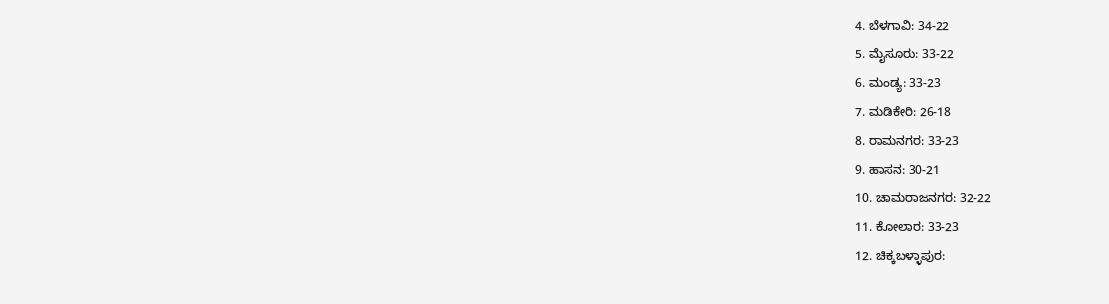4. ಬೆಳಗಾವಿ: 34-22
5. ಮೈಸೂರು: 33-22
6. ಮಂಡ್ಯ: 33-23
7. ಮಡಿಕೇರಿ: 26-18
8. ರಾಮನಗರ: 33-23
9. ಹಾಸನ: 30-21
10. ಚಾಮರಾಜನಗರ: 32-22
11. ಕೋಲಾರ: 33-23
12. ಚಿಕ್ಕಬಳ್ಳಾಪುರ: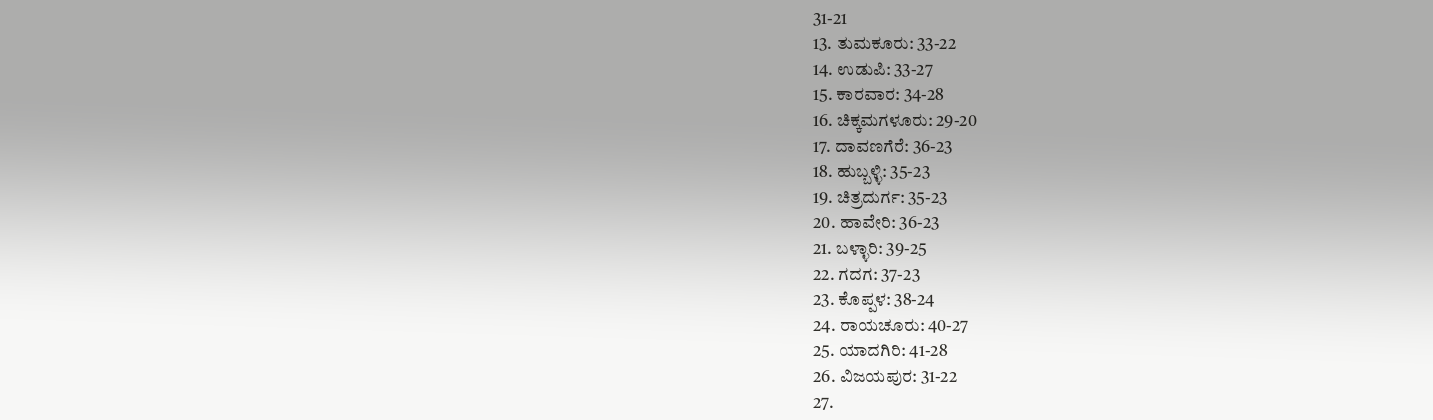31-21
13. ತುಮಕೂರು: 33-22
14. ಉಡುಪಿ: 33-27
15. ಕಾರವಾರ: 34-28
16. ಚಿಕ್ಕಮಗಳೂರು: 29-20
17. ದಾವಣಗೆರೆ: 36-23
18. ಹುಬ್ಬಳ್ಳಿ: 35-23
19. ಚಿತ್ರದುರ್ಗ: 35-23
20. ಹಾವೇರಿ: 36-23
21. ಬಳ್ಳಾರಿ: 39-25
22. ಗದಗ: 37-23
23. ಕೊಪ್ಪಳ: 38-24
24. ರಾಯಚೂರು: 40-27
25. ಯಾದಗಿರಿ: 41-28
26. ವಿಜಯಪುರ: 31-22
27.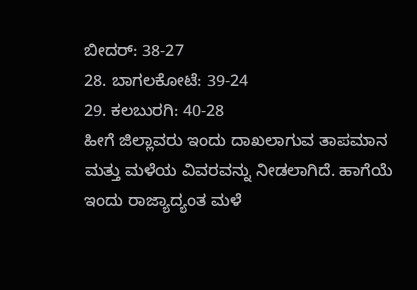ಬೀದರ್: 38-27
28. ಬಾಗಲಕೋಟೆ: 39-24
29. ಕಲಬುರಗಿ: 40-28
ಹೀಗೆ ಜಿಲ್ಲಾವರು ಇಂದು ದಾಖಲಾಗುವ ತಾಪಮಾನ ಮತ್ತು ಮಳೆಯ ವಿವರವನ್ನು ನೀಡಲಾಗಿದೆ. ಹಾಗೆಯೆ ಇಂದು ರಾಜ್ಯಾದ್ಯಂತ ಮಳೆ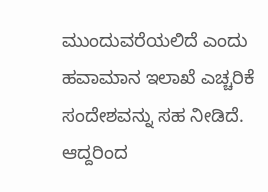ಮುಂದುವರೆಯಲಿದೆ ಎಂದು ಹವಾಮಾನ ಇಲಾಖೆ ಎಚ್ಚರಿಕೆ ಸಂದೇಶವನ್ನು ಸಹ ನೀಡಿದೆ. ಆದ್ದರಿಂದ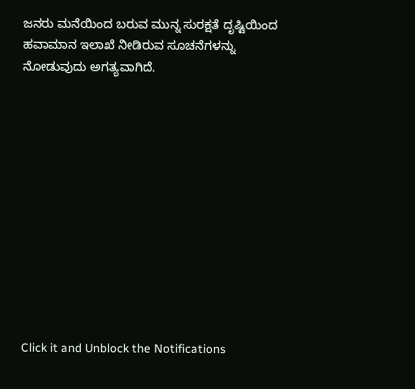ಜನರು ಮನೆಯಿಂದ ಬರುವ ಮುನ್ನ ಸುರಕ್ಷತೆ ದೃಷ್ಟಿಯಿಂದ ಹವಾಮಾನ ಇಲಾಖೆ ನೀಡಿರುವ ಸೂಚನೆಗಳನ್ನು ನೋಡುವುದು ಅಗತ್ಯವಾಗಿದೆ.












Click it and Unblock the Notifications